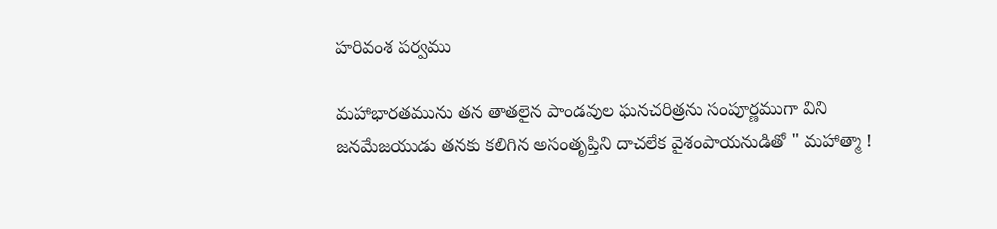హరివంశ పర్వము

మహాభారతమును తన తాతలైన పాండవుల ఘనచరిత్రను సంపూర్ణముగా విని జనమేజయుడు తనకు కలిగిన అసంతృప్తిని దాచలేక వైశంపాయనుడితో " మహాత్మా !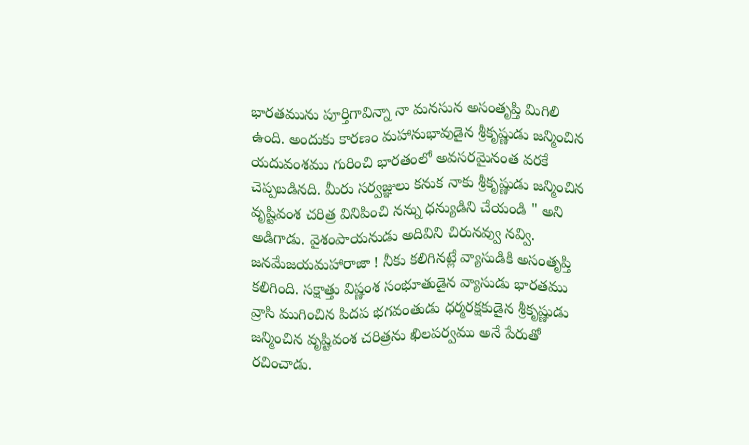భారతమును పూర్తిగావిన్నా నా మనసున అసంతృప్తి మిగిలి ఉంది. అందుకు కారణం మహానుభావుడైన శ్రీకృష్ణుడు జన్మించిన యదువంశము గురించి భారతంలో అవసరమైనంత వరకే చెప్పబడినది. మీరు సర్వజ్ఞులు కనుక నాకు శ్రీకృష్ణుడు జన్మించిన వృష్టివంశ చరిత్ర వినిపించి నన్ను ధన్యుడిని చేయండి " అని అడిగాడు. వైశంపాయనుడు అదివిని చిరునవ్వు నవ్వి. జనమేజయమహారాజా ! నీకు కలిగినట్లే వ్యాసుడికి అసంతృప్తి కలిగింది. సక్షాత్తు విష్ణంశ సంభూతుడైన వ్యాసుడు భారతము వ్రాసి ముగించిన పిదప భగవంతుడు ధర్మరక్షకుడైన శ్రీకృష్ణుడు జన్మించిన వృష్టివంశ చరిత్రను ఖిలపర్వము అనే పేరుతో రచించాడు.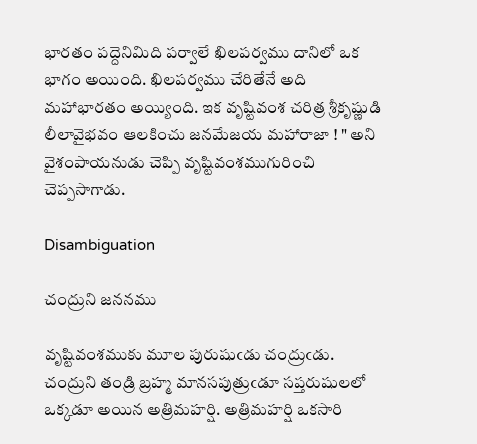భారతం పద్దెనిమిది పర్వాలే ఖిలపర్వము దానిలో ఒక భాగం అయింది. ఖిలపర్వము చేరితేనే అది మహాభారతం అయ్యింది. ఇక వృష్టివంశ చరిత్ర శ్రీకృష్ణుడి లీలావైభవం ఆలకించు జనమేజయ మహారాజా ! " అని వైశంపాయనుడు చెప్పి వృష్టివంశముగురించి చెప్పసాగాడు.

Disambiguation

చంద్రుని జననము

వృష్టివంశముకు మూల పురుషుఁడు చంద్రుఁడు. చంద్రుని తండ్రి బ్రహ్మ మానసపుత్రుఁడూ సప్తరుషులలో ఒక్కడూ అయిన అత్రిమహర్షి. అత్రిమహర్షి ఒకసారి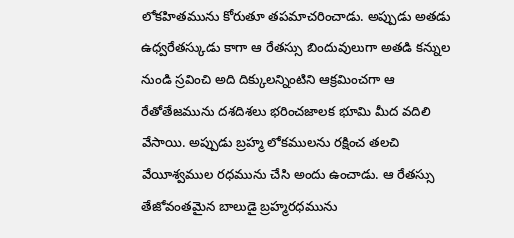లోకహితమును కోరుతూ తపమాచరించాడు. అప్పుడు అతడు ఉధ్వరేతస్కుడు కాగా ఆ రేతస్సు బిందువులుగా అతడి కన్నుల నుండి స్రవించి అది దిక్కులన్నింటిని ఆక్రమించగా ఆ రేతోతేజమును దశదిశలు భరించజాలక భూమి మీద వదిలి వేసాయి. అప్పుడు బ్రహ్మ లోకములను రక్షించ తలచి వేయీశ్వముల రధమును చేసి అందు ఉంచాడు. ఆ రేతస్సు తేజోవంతమైన బాలుడై బ్రహ్మరధమును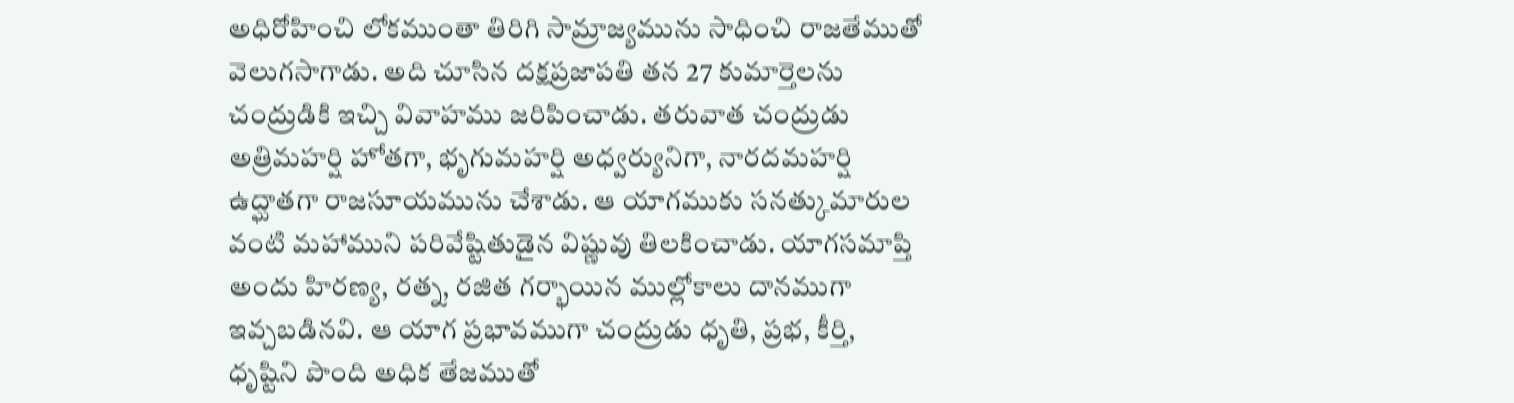అధిరోహించి లోకముంతా తిరిగి సామ్రాజ్యమును సాధించి రాజతేముతో వెలుగసాగాడు. అది చూసిన దక్షప్రజాపతి తన 27 కుమార్తెలను చంద్రుడికి ఇచ్చి వివాహము జరిపించాడు. తరువాత చంద్రుడు అత్రిమహర్షి హోతగా, భృగుమహర్షి అధ్వర్యునిగా, నారదమహర్షి ఉద్ఘాతగా రాజసూయమును చేశాడు. ఆ యాగముకు సనత్కుమారుల వంటి మహాముని పరివేష్టితుడైన విష్ణువు తిలకించాడు. యాగసమాప్తి అందు హిరణ్య, రత్న, రజిత గర్భాయిన ముల్లోకాలు దానముగా ఇవ్చబడినవి. ఆ యాగ ప్రభావముగా చంద్రుడు ధృతి, ప్రభ, కీర్తి, ధృష్టిని పొంది అధిక తేజముతో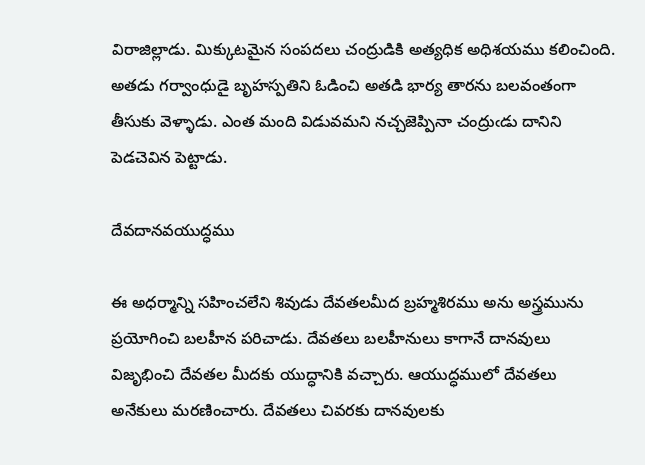విరాజిల్లాడు. మిక్కుటమైన సంపదలు చంద్రుడికి అత్యధిక అధిశయము కలించింది. అతడు గర్వాంధుడై బృహస్పతిని ఓడించి అతడి భార్య తారను బలవంతంగా తీసుకు వెళ్ళాడు. ఎంత మంది విడువమని నచ్చజెప్పినా చంద్రుఁడు దానిని పెడచెవిన పెట్టాడు.

దేవదానవయుద్ధము

ఈ అధర్మాన్ని సహించలేని శివుడు దేవతలమీద బ్రహ్మశిరము అను అస్త్రమును ప్రయోగించి బలహీన పరిచాడు. దేవతలు బలహీనులు కాగానే దానవులు విజృభించి దేవతల మీదకు యుద్ధానికి వచ్చారు. ఆయుద్ధములో దేవతలు అనేకులు మరణించారు. దేవతలు చివరకు దానవులకు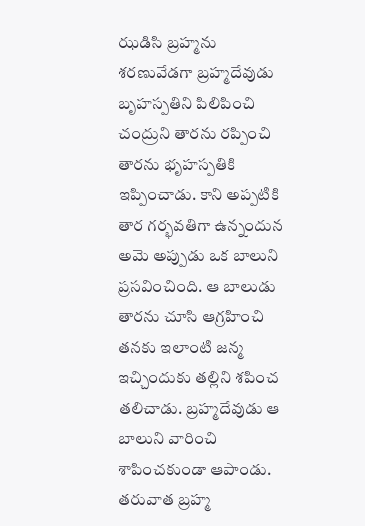ఝడిసి బ్రహ్మను శరణువేడగా బ్రహ్మదేవుడు బృహస్పతిని పిలిపించి చంద్రుని తారను రప్పించి తారను భృహస్పతికి ఇప్పించాడు. కాని అప్పటికి తార గర్భవతిగా ఉన్నందున అమె అప్పుడు ఒక బాలుని ప్రసవించింది. ఆ బాలుడు తారను చూసి ఆగ్రహించి తనకు ఇలాంటి జన్మ ఇచ్చిందుకు తల్లిని శపించ తలిచాడు. బ్రహ్మదేవుడు ఆ బాలుని వారించి శాపించకుండా ఆపాండు. తరువాత బ్రహ్మ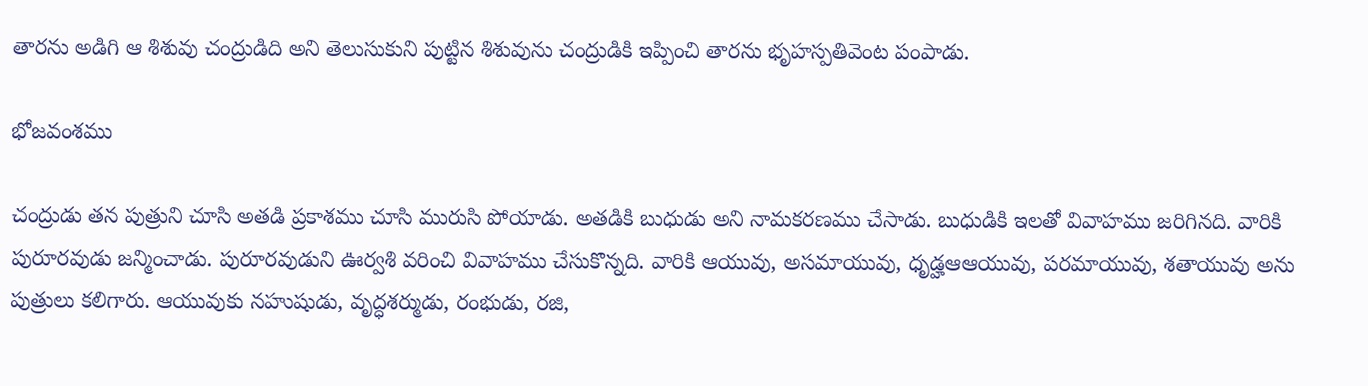తారను అడిగి ఆ శిశువు చంద్రుడిది అని తెలుసుకుని పుట్టిన శిశువును చంద్రుడికి ఇప్పించి తారను భృహస్పతివెంట పంపాడు.

భోజవంశము

చంద్రుడు తన పుత్రుని చూసి అతడి ప్రకాశము చూసి మురుసి పోయాడు. అతడికి బుధుడు అని నామకరణము చేసాడు. బుధుడికి ఇలతో వివాహము జరిగినది. వారికి పురూరవుడు జన్మించాడు. పురూరవుడుని ఊర్వశి వరించి వివాహము చేసుకొన్నది. వారికి ఆయువు, అసమాయువు, ధృడ్హఆఆయువు, పరమాయువు, శతాయువు అను పుత్రులు కలిగారు. ఆయువుకు నహుషుడు, వృద్ధశర్ముడు, రంభుడు, రజి,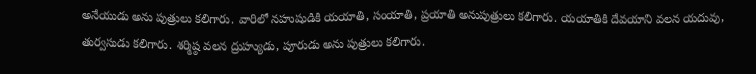అనేయుడు అను పుత్రులు కలిగారు. వారిలో నహుషుడికి యయాతి, సంయాతి, ప్రయాతి అనుపుత్రులు కలిగారు. యయాతికి దేవయాని వలన యదువు, తుర్వసుడు కలిగారు. శర్మిష్ఠ వలన ద్రుహ్యుడు, పూరుడు అను పుత్రులు కలిగారు.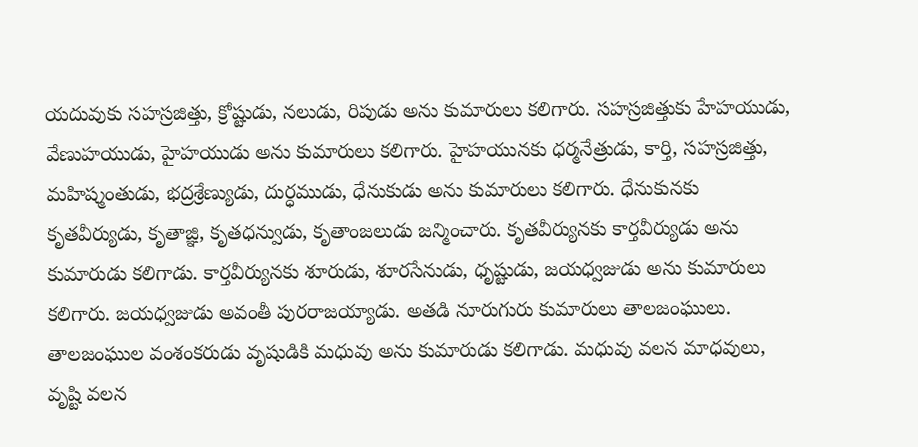యదువుకు సహస్రజిత్తు, క్రోష్టుడు, నలుడు, రిపుడు అను కుమారులు కలిగారు. సహస్రజిత్తుకు హేహయుడు, వేణుహయుడు, హైహయుడు అను కుమారులు కలిగారు. హైహయునకు ధర్మనేత్రుడు, కార్తి, సహస్రజిత్తు, మహిష్మంతుడు, భద్రశ్రేణ్యుడు, దుర్ధముడు, ధేనుకుడు అను కుమారులు కలిగారు. ధేనుకునకు కృతవీర్యుడు, కృతాజ్ఞి, కృతధన్వుడు, కృతాంజలుడు జన్మించారు. కృతవీర్యునకు కార్తవీర్యుడు అను కుమారుడు కలిగాడు. కార్తవీర్యునకు శూరుడు, శూరసేనుడు, ధృష్టుడు, జయధ్వజుడు అను కుమారులు కలిగారు. జయధ్వజుడు అవంతీ పురరాజయ్యాడు. అతడి నూరుగురు కుమారులు తాలజంఘులు. తాలజంఘుల వంశంకరుడు వృషుడికి మధువు అను కుమారుడు కలిగాడు. మధువు వలన మాధవులు, వృష్టి వలన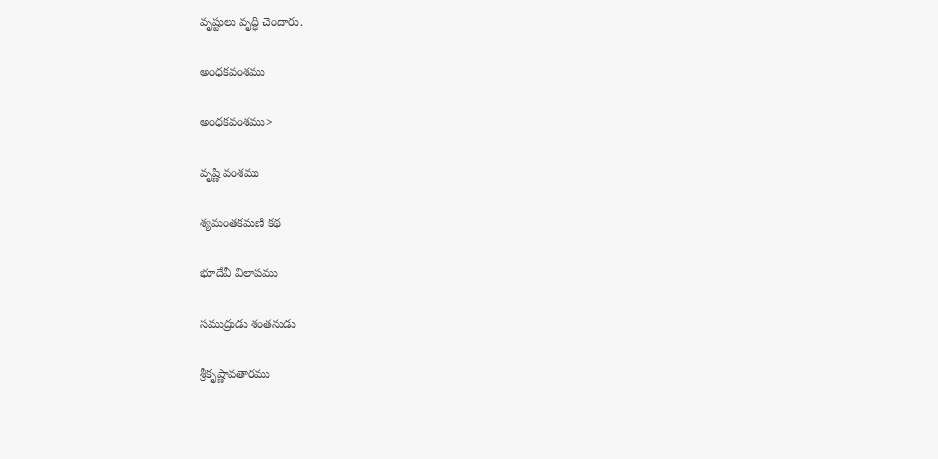వృష్టులు వృద్ధి చెందారు.

అంధకవంశము

అంధకవంశము>

వృష్ణి వంశము

శ్యమంతకమణి కథ

భూదేవీ విలాపము

సముద్రుడు శంతనుడు

శ్రీకృష్ణావతారము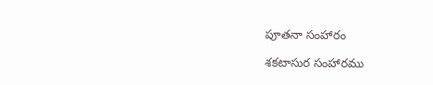పూతనా సంహారం

శకటాసుర సంహారము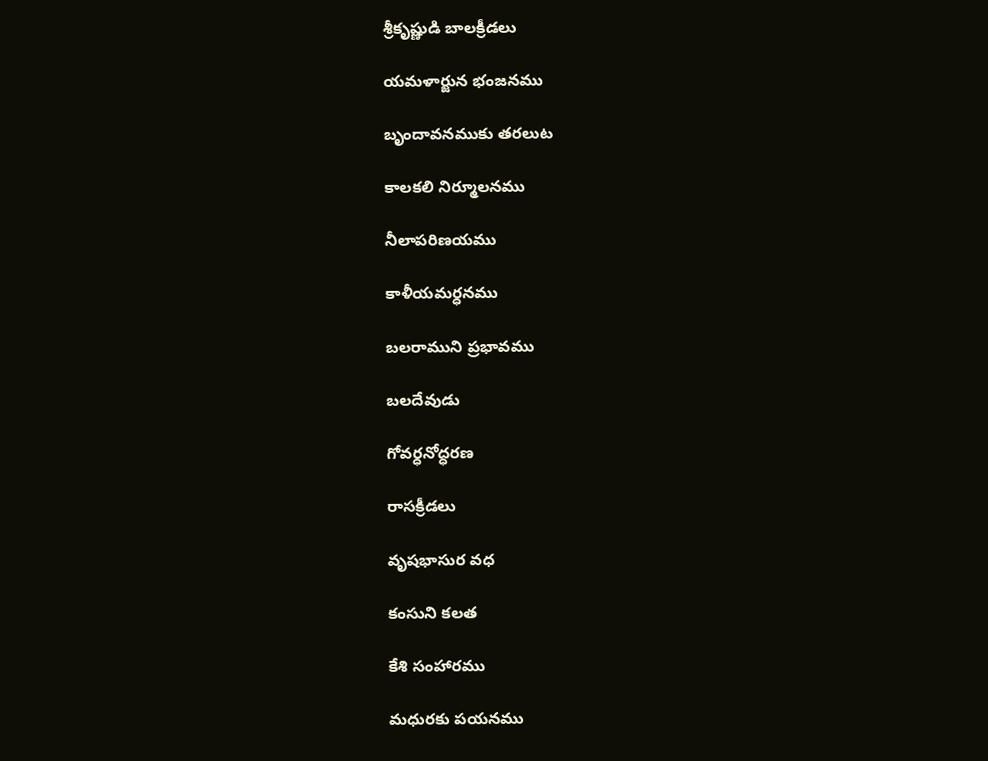శ్రీకృష్ణుడి బాలక్రీడలు

యమళార్జున భంజనము

బృందావనముకు తరలుట

కాలకలి నిర్మూలనము

నీలాపరిణయము

కాళీయమర్ధనము

బలరాముని ప్రభావము

బలదేవుడు

గోవర్ధనోద్ధరణ

రాసక్రీడలు

వృషభాసుర వధ

కంసుని కలత

కేశి సంహారము

మధురకు పయనము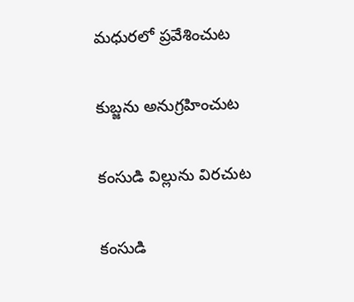మధురలో ప్రవేశించుట

కుబ్జను అనుగ్రహించుట

కంసుడి విల్లును విరచుట

కంసుడి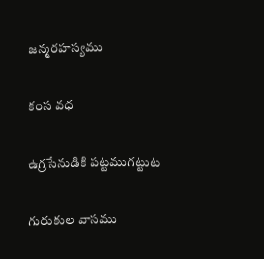జన్మరహస్యము

కంస వధ

ఉగ్రసేనుడికి పట్టముగట్టుట

గురుకుల వాసము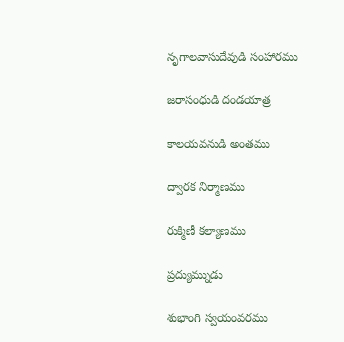నృగాలవాసుదేవుడి సంహారము

జరాసంధుడి దండయాత్ర

కాలయవనుడి అంతము

ద్వారక నిర్మాణము

రుక్మిణీ కల్యాణము

ప్రద్యుమ్నుడు

శుభాంగి స్వయంవరము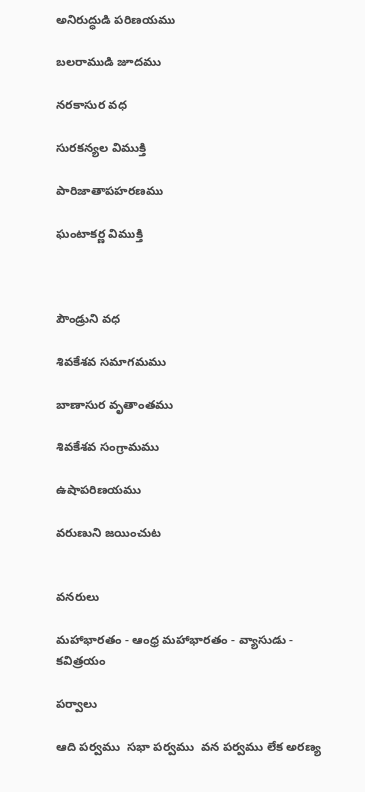అనిరుద్ధుడి పరిణయము

బలరాముడి జూదము

నరకాసుర వధ

సురకన్యల విముక్తి

పారిజాతాపహరణము

ఘంటాకర్ణ విముక్తి



పౌండ్రుని వధ

శివకేశవ సమాగమము

బాణాసుర వృతాంతము

శివకేశవ సంగ్రామము

ఉషాపరిణయము

వరుణుని జయించుట


వనరులు

మహాభారతం - ఆంధ్ర మహాభారతం - వ్యాసుడు - కవిత్రయం

పర్వాలు

ఆది పర్వము  సభా పర్వము  వన పర్వము లేక అరణ్య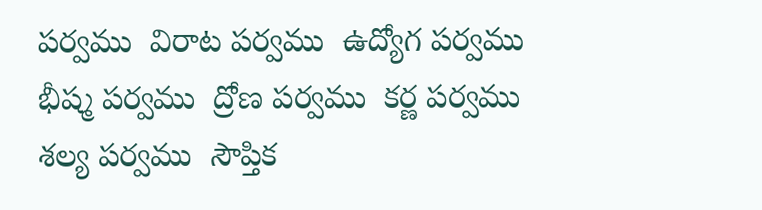పర్వము  విరాట పర్వము  ఉద్యోగ పర్వము  భీష్మ పర్వము  ద్రోణ పర్వము  కర్ణ పర్వము  శల్య పర్వము  సౌప్తిక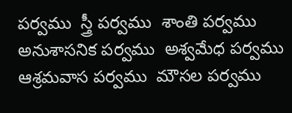పర్వము  స్త్రీ పర్వము  శాంతి పర్వము  అనుశాసనిక పర్వము  అశ్వమేధ పర్వము  ఆశ్రమవాస పర్వము  మౌసల పర్వము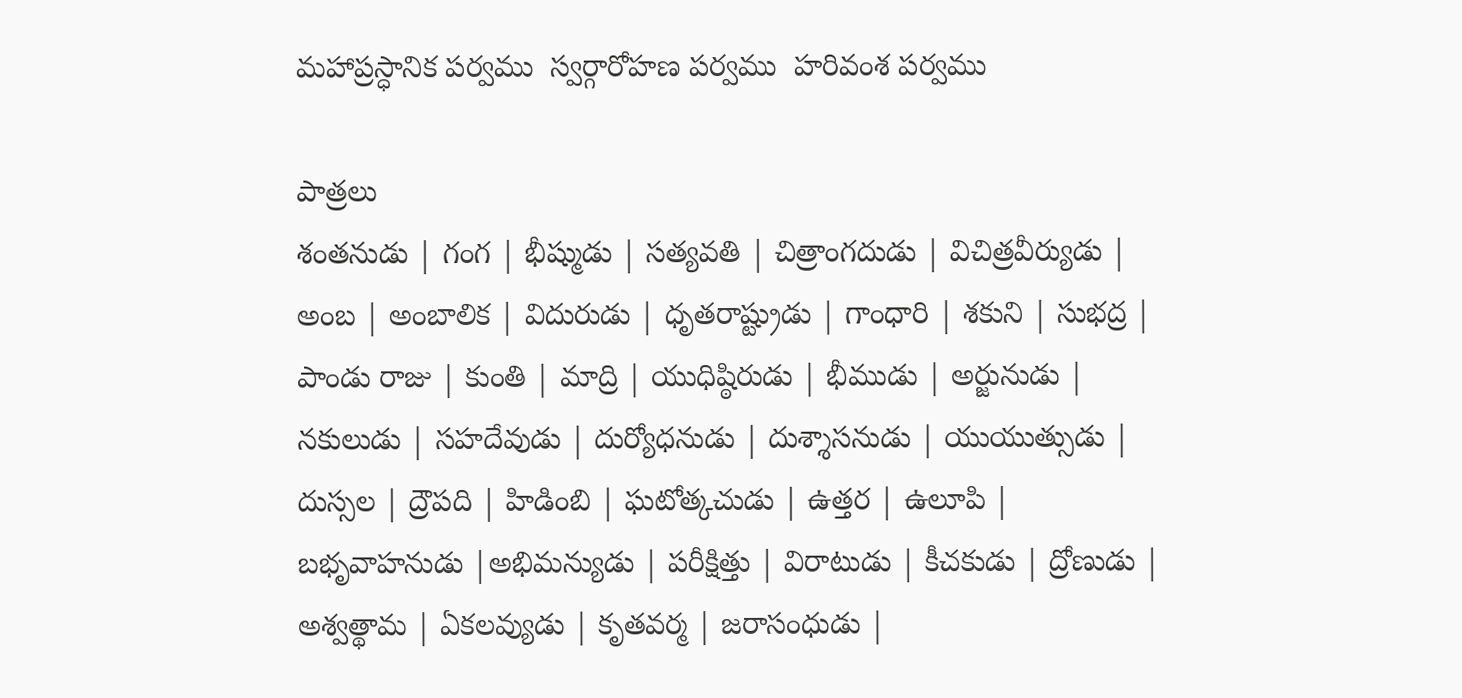మహాప్రస్ధానిక పర్వము  స్వర్గారోహణ పర్వము  హరివంశ పర్వము

పాత్రలు
శంతనుడు | గంగ | భీష్ముడు | సత్యవతి | చిత్రాంగదుడు | విచిత్రవీర్యుడు | అంబ | అంబాలిక | విదురుడు | ధృతరాష్ట్రుడు | గాంధారి | శకుని | సుభద్ర | పాండు రాజు | కుంతి | మాద్రి | యుధిష్ఠిరుడు | భీముడు | అర్జునుడు | నకులుడు | సహదేవుడు | దుర్యోధనుడు | దుశ్శాసనుడు | యుయుత్సుడు | దుస్సల | ద్రౌపది | హిడింబి | ఘటోత్కచుడు | ఉత్తర | ఉలూపి | బభృవాహనుడు |అభిమన్యుడు | పరీక్షిత్తు | విరాటుడు | కీచకుడు | ద్రోణుడు | అశ్వత్థామ | ఏకలవ్యుడు | కృతవర్మ | జరాసంధుడు |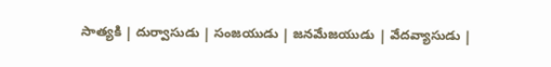సాత్యకి | దుర్వాసుడు | సంజయుడు | జనమేజయుడు | వేదవ్యాసుడు |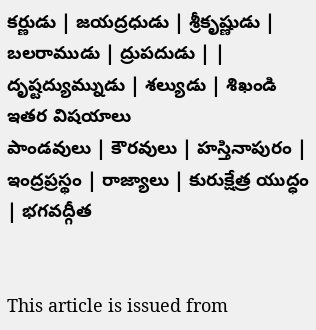కర్ణుడు | జయద్రధుడు | శ్రీకృష్ణుడు | బలరాముడు | ద్రుపదుడు | | దృష్టద్యుమ్నుడు | శల్యుడు | శిఖండి
ఇతర విషయాలు
పాండవులు | కౌరవులు | హస్తినాపురం | ఇంద్రప్రస్థం | రాజ్యాలు | కురుక్షేత్ర యుద్ధం | భగవద్గీత


This article is issued from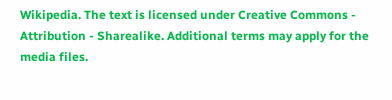Wikipedia. The text is licensed under Creative Commons - Attribution - Sharealike. Additional terms may apply for the media files.